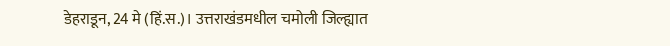डेहराडून, 24 मे (हिं.स.)। उत्तराखंडमधील चमोली जिल्ह्यात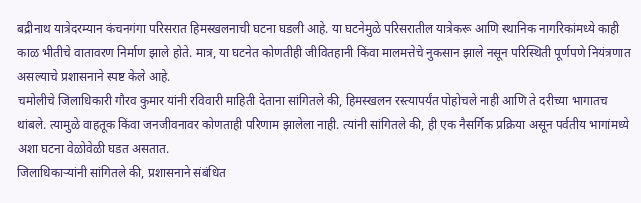बद्रीनाथ यात्रेदरम्यान कंचनगंगा परिसरात हिमस्खलनाची घटना घडली आहे. या घटनेमुळे परिसरातील यात्रेकरू आणि स्थानिक नागरिकांमध्ये काही काळ भीतीचे वातावरण निर्माण झाले होते. मात्र, या घटनेत कोणतीही जीवितहानी किंवा मालमत्तेचे नुकसान झाले नसून परिस्थिती पूर्णपणे नियंत्रणात असल्याचे प्रशासनाने स्पष्ट केले आहे.
चमोलीचे जिलाधिकारी गौरव कुमार यांनी रविवारी माहिती देताना सांगितले की, हिमस्खलन रस्त्यापर्यंत पोहोचले नाही आणि ते दरीच्या भागातच थांबले. त्यामुळे वाहतूक किंवा जनजीवनावर कोणताही परिणाम झालेला नाही. त्यांनी सांगितले की, ही एक नैसर्गिक प्रक्रिया असून पर्वतीय भागांमध्ये अशा घटना वेळोवेळी घडत असतात.
जिलाधिकाऱ्यांनी सांगितले की, प्रशासनाने संबंधित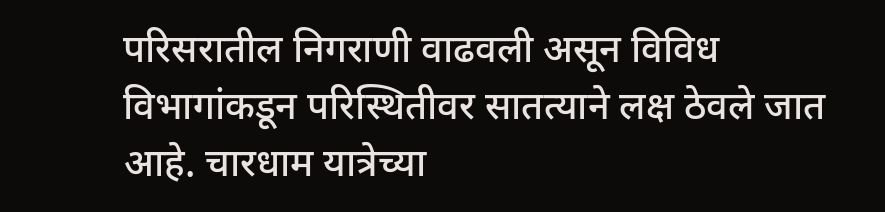परिसरातील निगराणी वाढवली असून विविध विभागांकडून परिस्थितीवर सातत्याने लक्ष ठेवले जात आहे. चारधाम यात्रेच्या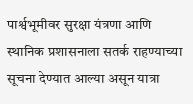पार्श्वभूमीवर सुरक्षा यंत्रणा आणि स्थानिक प्रशासनाला सतर्क राहण्याच्या सूचना देण्यात आल्या असून यात्रा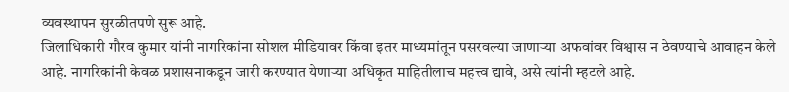व्यवस्थापन सुरळीतपणे सुरू आहे.
जिलाधिकारी गौरव कुमार यांनी नागरिकांना सोशल मीडियावर किंवा इतर माध्यमांतून पसरवल्या जाणाऱ्या अफवांवर विश्वास न ठेवण्याचे आवाहन केले आहे. नागरिकांनी केवळ प्रशासनाकडून जारी करण्यात येणाऱ्या अधिकृत माहितीलाच महत्त्व द्यावे, असे त्यांनी म्हटले आहे.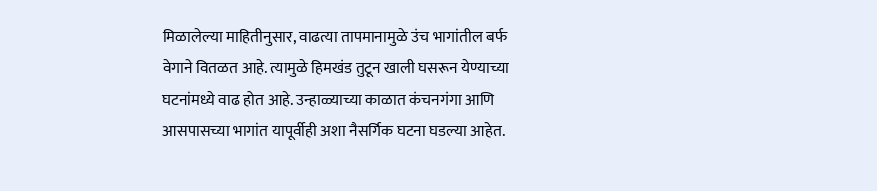मिळालेल्या माहितीनुसार, वाढत्या तापमानामुळे उंच भागांतील बर्फ वेगाने वितळत आहे. त्यामुळे हिमखंड तुटून खाली घसरून येण्याच्या घटनांमध्ये वाढ होत आहे. उन्हाळ्याच्या काळात कंचनगंगा आणि आसपासच्या भागांत यापूर्वीही अशा नैसर्गिक घटना घडल्या आहेत.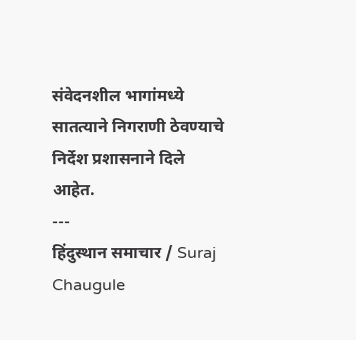संवेदनशील भागांमध्ये सातत्याने निगराणी ठेवण्याचे निर्देश प्रशासनाने दिले आहेत.
---
हिंदुस्थान समाचार / Suraj Chaugule